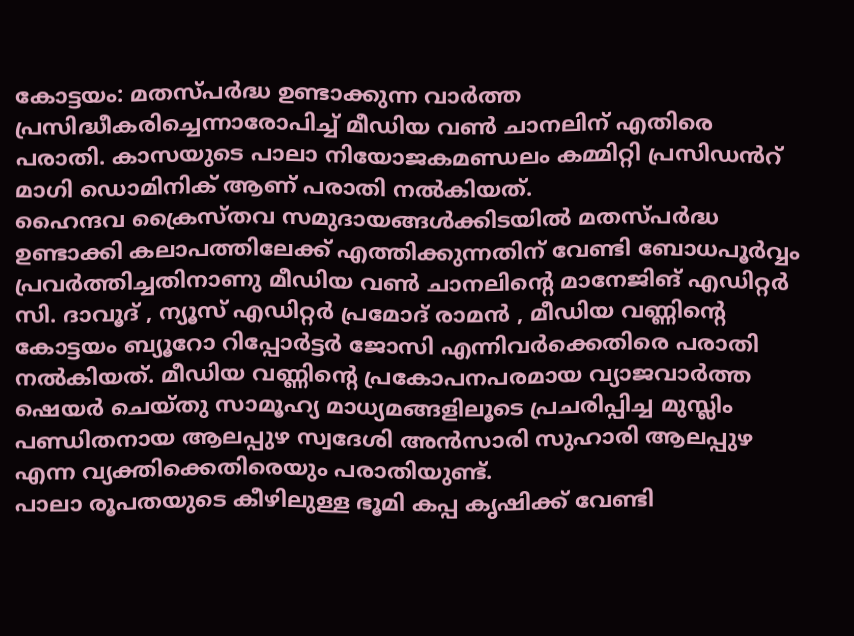കോട്ടയം: മതസ്പർദ്ധ ഉണ്ടാക്കുന്ന വാർത്ത പ്രസിദ്ധീകരിച്ചെന്നാരോപിച്ച് മീഡിയ വൺ ചാനലിന് എതിരെ പരാതി. കാസയുടെ പാലാ നിയോജകമണ്ഡലം കമ്മിറ്റി പ്രസിഡൻറ് മാഗി ഡൊമിനിക് ആണ് പരാതി നൽകിയത്.
ഹൈന്ദവ ക്രൈസ്തവ സമുദായങ്ങൾക്കിടയിൽ മതസ്പർദ്ധ ഉണ്ടാക്കി കലാപത്തിലേക്ക് എത്തിക്കുന്നതിന് വേണ്ടി ബോധപൂർവ്വം പ്രവർത്തിച്ചതിനാണു മീഡിയ വൺ ചാനലിന്റെ മാനേജിങ് എഡിറ്റർ സി. ദാവൂദ് , ന്യൂസ് എഡിറ്റർ പ്രമോദ് രാമൻ , മീഡിയ വണ്ണിന്റെ കോട്ടയം ബ്യൂറോ റിപ്പോർട്ടർ ജോസി എന്നിവർക്കെതിരെ പരാതി നൽകിയത്. മീഡിയ വണ്ണിന്റെ പ്രകോപനപരമായ വ്യാജവാർത്ത ഷെയർ ചെയ്തു സാമൂഹ്യ മാധ്യമങ്ങളിലൂടെ പ്രചരിപ്പിച്ച മുസ്ലിം പണ്ഡിതനായ ആലപ്പുഴ സ്വദേശി അൻസാരി സുഹാരി ആലപ്പുഴ എന്ന വ്യക്തിക്കെതിരെയും പരാതിയുണ്ട്.
പാലാ രൂപതയുടെ കീഴിലുള്ള ഭൂമി കപ്പ കൃഷിക്ക് വേണ്ടി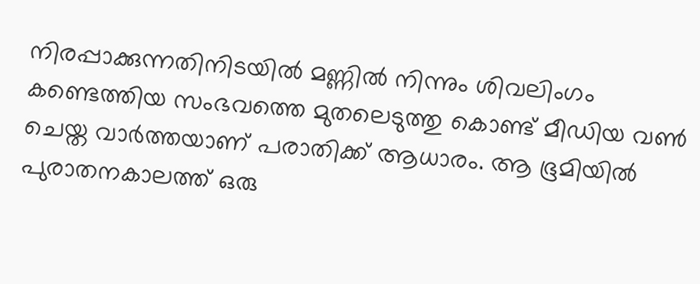നിരപ്പാക്കുന്നതിനിടയിൽ മണ്ണിൽ നിന്നും ശിവലിംഗം കണ്ടെത്തിയ സംഭവത്തെ മുതലെടുത്തു കൊണ്ട് മീഡിയ വൺ ചെയ്ത വാർത്തയാണ് പരാതിക്ക് ആധാരം. ആ ഭൂമിയിൽ പുരാതനകാലത്ത് ഒരു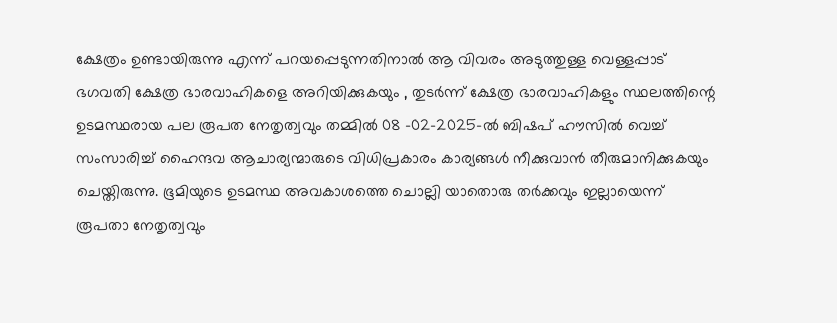ക്ഷേത്രം ഉണ്ടായിരുന്നു എന്ന് പറയപ്പെടുന്നതിനാൽ ആ വിവരം അടുത്തുള്ള വെള്ളപ്പാട് ഭഗവതി ക്ഷേത്ര ഭാരവാഹികളെ അറിയിക്കുകയും , തുടർന്ന് ക്ഷേത്ര ഭാരവാഹികളും സ്ഥലത്തിന്റെ ഉടമസ്ഥരായ പല രൂപത നേതൃത്വവും തമ്മിൽ 08 -02-2025-ൽ ബിഷപ് ഹൗസിൽ വെച്ച് സംസാരിച്ച് ഹൈന്ദവ ആചാര്യന്മാരുടെ വിധിപ്രകാരം കാര്യങ്ങൾ നീക്കുവാൻ തീരുമാനിക്കുകയും ചെയ്തിരുന്നു. ഭൂമിയുടെ ഉടമസ്ഥ അവകാശത്തെ ചൊല്ലി യാതൊരു തർക്കവും ഇല്ലായെന്ന് രൂപതാ നേതൃത്വവും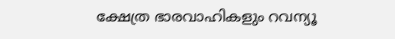ക്ഷേത്ര ഭാരവാഹികളും റവന്യൂ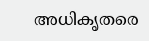അധികൃതരെ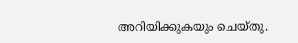അറിയിക്കുകയും ചെയ്തു.